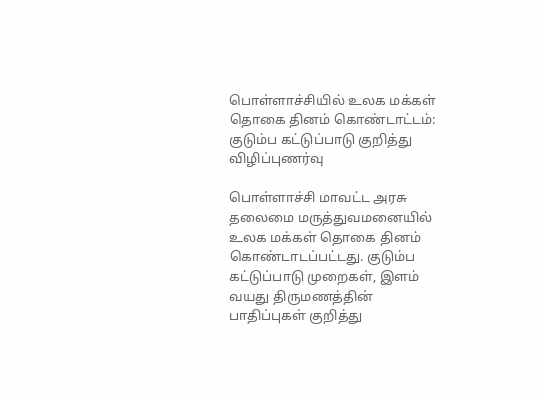பொள்ளாச்சியில் உலக மக்கள் தொகை தினம் கொண்டாட்டம்: குடும்ப கட்டுப்பாடு குறித்து விழிப்புணர்வு

பொள்ளாச்சி மாவட்ட அரசு தலைமை மருத்துவமனையில் உலக மக்கள் தொகை தினம் கொண்டாடப்பட்டது. குடும்ப கட்டுப்பாடு முறைகள், இளம் வயது திருமணத்தின் பாதிப்புகள் குறித்து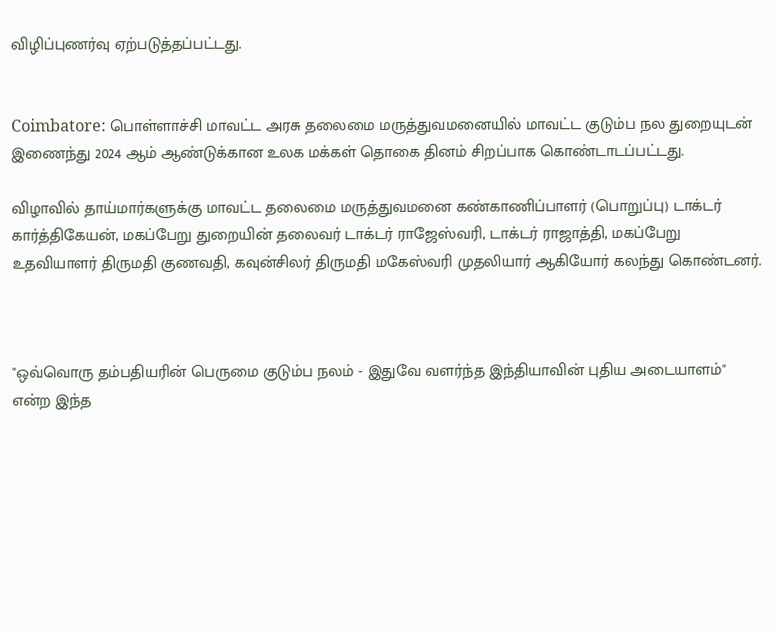விழிப்புணர்வு ஏற்படுத்தப்பட்டது.


Coimbatore: பொள்ளாச்சி மாவட்ட அரசு தலைமை மருத்துவமனையில் மாவட்ட குடும்ப நல துறையுடன் இணைந்து 2024 ஆம் ஆண்டுக்கான உலக மக்கள் தொகை தினம் சிறப்பாக கொண்டாடப்பட்டது.

விழாவில் தாய்மார்களுக்கு மாவட்ட தலைமை மருத்துவமனை கண்காணிப்பாளர் (பொறுப்பு) டாக்டர் கார்த்திகேயன், மகப்பேறு துறையின் தலைவர் டாக்டர் ராஜேஸ்வரி, டாக்டர் ராஜாத்தி, மகப்பேறு உதவியாளர் திருமதி குணவதி, கவுன்சிலர் திருமதி மகேஸ்வரி முதலியார் ஆகியோர் கலந்து கொண்டனர்.



"ஒவ்வொரு தம்பதியரின் பெருமை குடும்ப நலம் - இதுவே வளர்ந்த இந்தியாவின் புதிய அடையாளம்" என்ற இந்த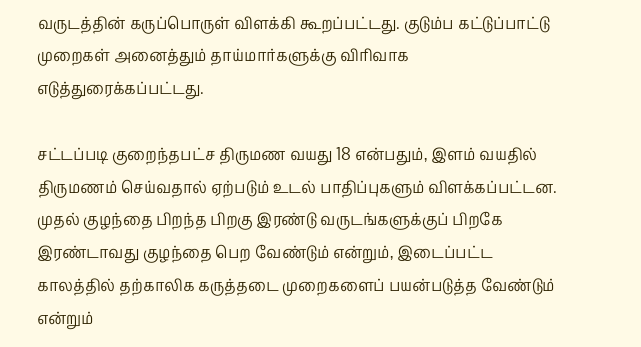வருடத்தின் கருப்பொருள் விளக்கி கூறப்பட்டது. குடும்ப கட்டுப்பாட்டு முறைகள் அனைத்தும் தாய்மார்களுக்கு விரிவாக எடுத்துரைக்கப்பட்டது.

சட்டப்படி குறைந்தபட்ச திருமண வயது 18 என்பதும், இளம் வயதில் திருமணம் செய்வதால் ஏற்படும் உடல் பாதிப்புகளும் விளக்கப்பட்டன. முதல் குழந்தை பிறந்த பிறகு இரண்டு வருடங்களுக்குப் பிறகே இரண்டாவது குழந்தை பெற வேண்டும் என்றும், இடைப்பட்ட காலத்தில் தற்காலிக கருத்தடை முறைகளைப் பயன்படுத்த வேண்டும் என்றும்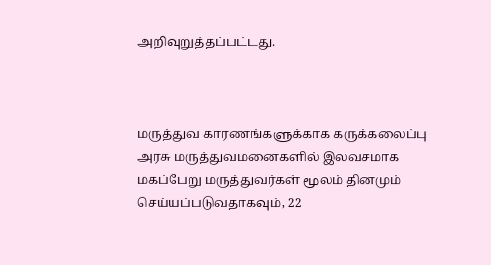அறிவுறுத்தப்பட்டது.



மருத்துவ காரணங்களுக்காக கருக்கலைப்பு அரசு மருத்துவமனைகளில் இலவசமாக மகப்பேறு மருத்துவர்கள் மூலம் தினமும் செய்யப்படுவதாகவும், 22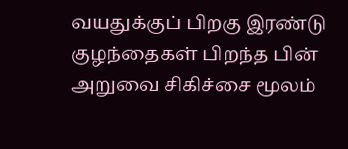வயதுக்குப் பிறகு இரண்டு குழந்தைகள் பிறந்த பின் அறுவை சிகிச்சை மூலம்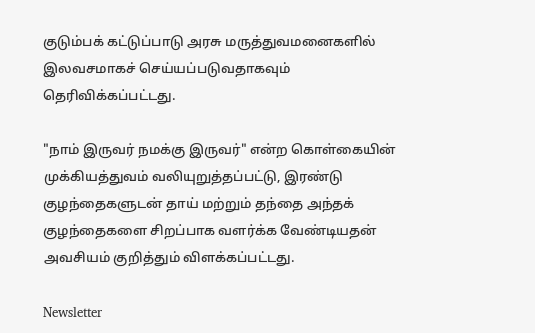குடும்பக் கட்டுப்பாடு அரசு மருத்துவமனைகளில் இலவசமாகச் செய்யப்படுவதாகவும் தெரிவிக்கப்பட்டது.

"நாம் இருவர் நமக்கு இருவர்" என்ற கொள்கையின் முக்கியத்துவம் வலியுறுத்தப்பட்டு, இரண்டு குழந்தைகளுடன் தாய் மற்றும் தந்தை அந்தக் குழந்தைகளை சிறப்பாக வளர்க்க வேண்டியதன் அவசியம் குறித்தும் விளக்கப்பட்டது.

Newsletter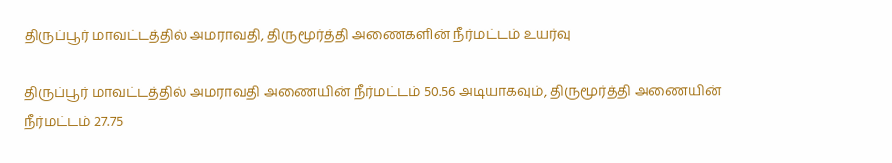திருப்பூர் மாவட்டத்தில் அமராவதி, திருமூர்த்தி அணைகளின் நீர்மட்டம் உயர்வு

திருப்பூர் மாவட்டத்தில் அமராவதி அணையின் நீர்மட்டம் 50.56 அடியாகவும், திருமூர்த்தி அணையின் நீர்மட்டம் 27.75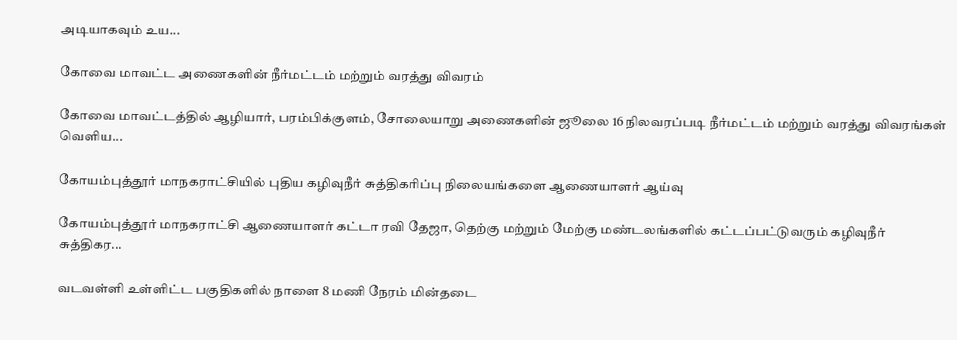அடியாகவும் உய...

கோவை மாவட்ட அணைகளின் நீர்மட்டம் மற்றும் வரத்து விவரம்

கோவை மாவட்டத்தில் ஆழியார், பரம்பிக்குளம், சோலையாறு அணைகளின் ஜூலை 16 நிலவரப்படி நீர்மட்டம் மற்றும் வரத்து விவரங்கள் வெளிய...

கோயம்புத்தூர் மாநகராட்சியில் புதிய கழிவுநீர் சுத்திகரிப்பு நிலையங்களை ஆணையாளர் ஆய்வு

கோயம்புத்தூர் மாநகராட்சி ஆணையாளர் கட்டா ரவி தேஜா, தெற்கு மற்றும் மேற்கு மண்டலங்களில் கட்டப்பட்டுவரும் கழிவுநீர் சுத்திகர...

வடவள்ளி உள்ளிட்ட பகுதிகளில் நாளை 8 மணி நேரம் மின்தடை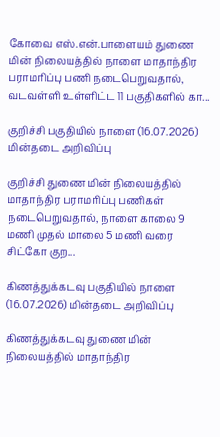கோவை எஸ்.என்.பாளையம் துணை மின் நிலையத்தில் நாளை மாதாந்திர பராமரிப்பு பணி நடைபெறுவதால், வடவள்ளி உள்ளிட்ட 11 பகுதிகளில் கா...

குறிச்சி பகுதியில் நாளை (16.07.2026) மின்தடை அறிவிப்பு

குறிச்சி துணை மின் நிலையத்தில் மாதாந்திர பராமரிப்பு பணிகள் நடைபெறுவதால், நாளை காலை 9 மணி முதல் மாலை 5 மணி வரை சிட்கோ குற...

கிணத்துக்கடவு பகுதியில் நாளை (16.07.2026) மின்தடை அறிவிப்பு

கிணத்துக்கடவு துணை மின் நிலையத்தில் மாதாந்திர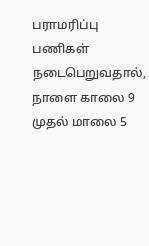பராமரிப்பு பணிகள் நடைபெறுவதால், நாளை காலை 9 முதல் மாலை 5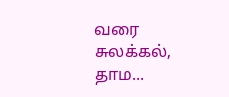வரை சுலக்கல், தாம...